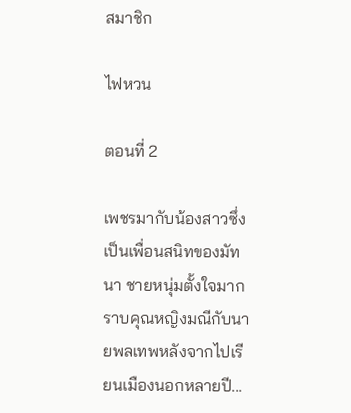สมาชิก

ไฟหวน

ตอนที่ 2

เพชรมากับน้องสาวซึ่งเป็นเพื่อนสนิทของมัทนา ชายหนุ่มตั้งใจมากราบคุณหญิงมณีกับนายพลเทพหลังจากไปเรียนเมืองนอกหลายปี...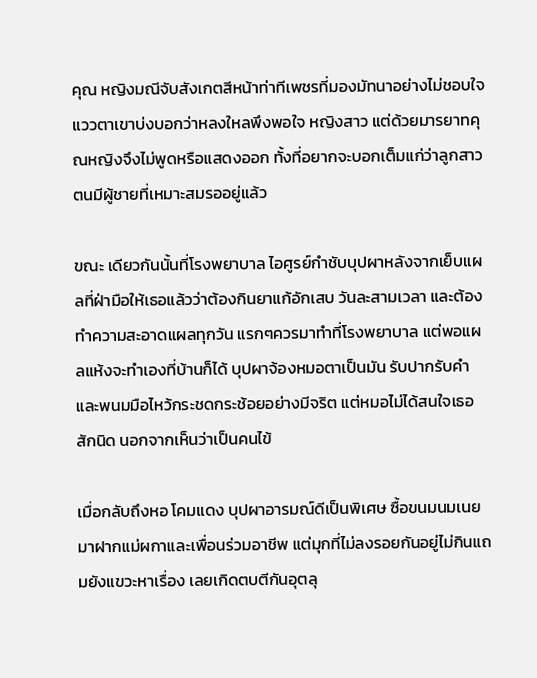คุณ หญิงมณีจับสังเกตสีหน้าท่าทีเพชรที่มองมัทนาอย่างไม่ชอบใจ แววตาเขาบ่งบอกว่าหลงใหลพึงพอใจ หญิงสาว แต่ด้วยมารยาทคุณหญิงจึงไม่พูดหรือแสดงออก ทั้งที่อยากจะบอกเต็มแก่ว่าลูกสาวตนมีผู้ชายที่เหมาะสมรออยู่แล้ว

ขณะ เดียวกันนั้นที่โรงพยาบาล ไอศูรย์กำชับบุปผาหลังจากเย็บแผลที่ฝ่ามือให้เธอแล้วว่าต้องกินยาแก้อักเสบ วันละสามเวลา และต้องทำความสะอาดแผลทุกวัน แรกๆควรมาทำที่โรงพยาบาล แต่พอแผลแห้งจะทำเองที่บ้านก็ได้ บุปผาจ้องหมอตาเป็นมัน รับปากรับคำและพนมมือไหว้กระชดกระช้อยอย่างมีจริต แต่หมอไม่ได้สนใจเธอสักนิด นอกจากเห็นว่าเป็นคนไข้

เมื่อกลับถึงหอ โคมแดง บุปผาอารมณ์ดีเป็นพิเศษ ซื้อขนมนมเนยมาฝากแม่ผกาและเพื่อนร่วมอาชีพ แต่มุกที่ไม่ลงรอยกันอยู่ไม่กินแถมยังแขวะหาเรื่อง เลยเกิดตบตีกันอุตลุ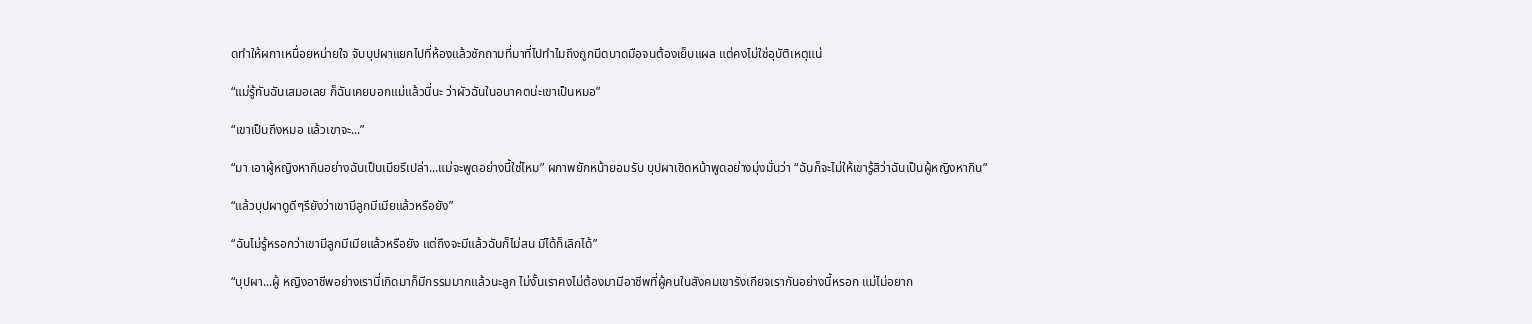ดทำให้ผกาเหนื่อยหน่ายใจ จับบุปผาแยกไปที่ห้องแล้วซักถามที่มาที่ไปทำไมถึงถูกมีดบาดมือจนต้องเย็บแผล แต่คงไม่ใช่อุบัติเหตุแน่

“แม่รู้ทันฉันเสมอเลย ก็ฉันเคยบอกแม่แล้วนี่นะ ว่าผัวฉันในอนาคตน่ะเขาเป็นหมอ”

“เขาเป็นถึงหมอ แล้วเขาจะ...”

“มา เอาผู้หญิงหากินอย่างฉันเป็นเมียรึเปล่า...แม่จะพูดอย่างนี้ใช่ไหม” ผกาพยักหน้ายอมรับ บุปผาเชิดหน้าพูดอย่างมุ่งมั่นว่า “ฉันก็จะไม่ให้เขารู้สิว่าฉันเป็นผู้หญิงหากิน”

“แล้วบุปผาดูดีๆรึยังว่าเขามีลูกมีเมียแล้วหรือยัง”

“ฉันไม่รู้หรอกว่าเขามีลูกมีเมียแล้วหรือยัง แต่ถึงจะมีแล้วฉันก็ไม่สน มีได้ก็เลิกได้”

“บุปผา...ผู้ หญิงอาชีพอย่างเรานี่เกิดมาก็มีกรรมมากแล้วนะลูก ไม่งั้นเราคงไม่ต้องมามีอาชีพที่ผู้คนในสังคมเขารังเกียจเรากันอย่างนี้หรอก แม่ไม่อยาก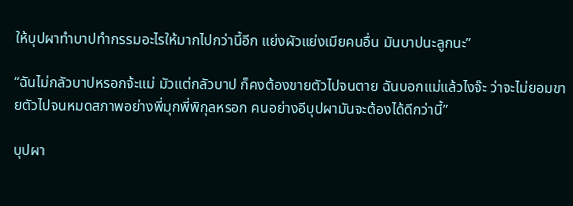ให้บุปผาทำบาปทำกรรมอะไรให้มากไปกว่านี้อีก แย่งผัวแย่งเมียคนอื่น มันบาปนะลูกนะ”

“ฉันไม่กลัวบาปหรอกจ้ะแม่ มัวแต่กลัวบาป ก็คงต้องขายตัวไปจนตาย ฉันบอกแม่แล้วไงจ๊ะ ว่าจะไม่ยอมขายตัวไปจนหมดสภาพอย่างพี่มุกพี่พิกุลหรอก คนอย่างอีบุปผามันจะต้องได้ดีกว่านี้”

บุปผา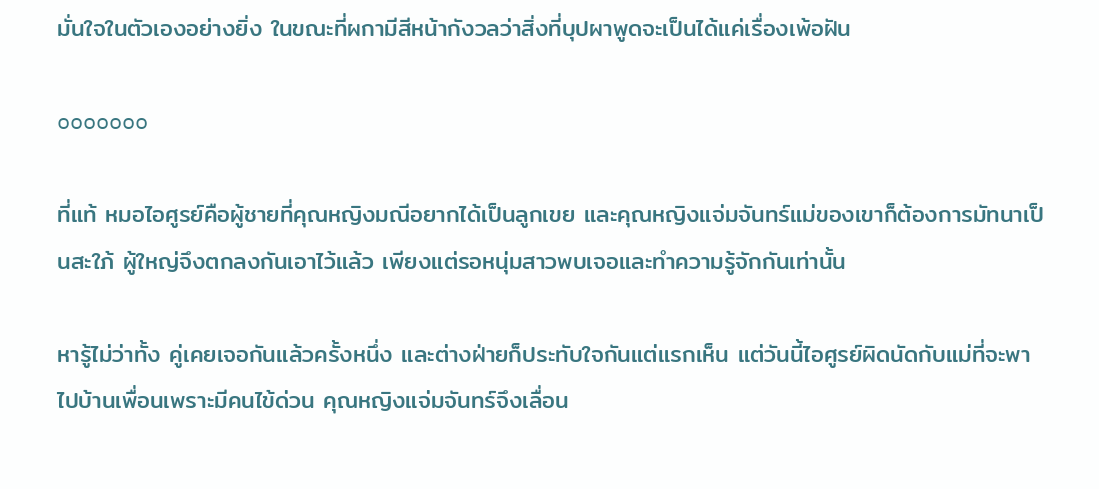มั่นใจในตัวเองอย่างยิ่ง ในขณะที่ผกามีสีหน้ากังวลว่าสิ่งที่บุปผาพูดจะเป็นได้แค่เรื่องเพ้อฝัน

ooooooo

ที่แท้ หมอไอศูรย์คือผู้ชายที่คุณหญิงมณีอยากได้เป็นลูกเขย และคุณหญิงแจ่มจันทร์แม่ของเขาก็ต้องการมัทนาเป็นสะใภ้ ผู้ใหญ่จึงตกลงกันเอาไว้แล้ว เพียงแต่รอหนุ่มสาวพบเจอและทำความรู้จักกันเท่านั้น

หารู้ไม่ว่าทั้ง คู่เคยเจอกันแล้วครั้งหนึ่ง และต่างฝ่ายก็ประทับใจกันแต่แรกเห็น แต่วันนี้ไอศูรย์ผิดนัดกับแม่ที่จะพาไปบ้านเพื่อนเพราะมีคนไข้ด่วน คุณหญิงแจ่มจันทร์จึงเลื่อน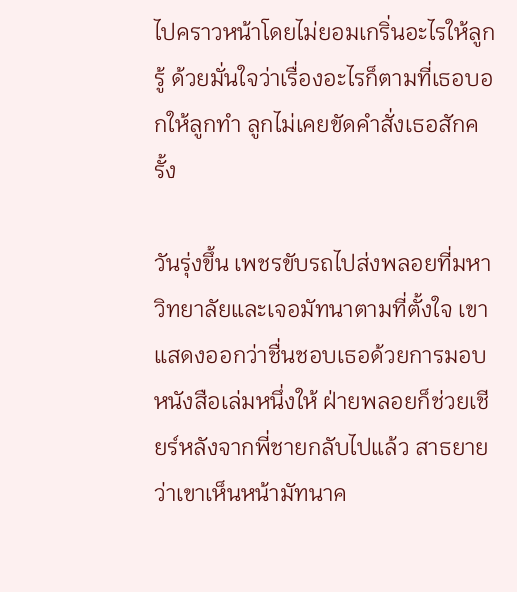ไปคราวหน้าโดยไม่ยอมเกริ่นอะไรให้ลูกรู้ ด้วยมั่นใจว่าเรื่องอะไรก็ตามที่เธอบอกให้ลูกทำ ลูกไม่เคยขัดคำสั่งเธอสักครั้ง

วันรุ่งขึ้น เพชรขับรถไปส่งพลอยที่มหาวิทยาลัยและเจอมัทนาตามที่ตั้งใจ เขาแสดงออกว่าชื่นชอบเธอด้วยการมอบหนังสือเล่มหนึ่งให้ ฝ่ายพลอยก็ช่วยเชียร์หลังจากพี่ชายกลับไปแล้ว สาธยายว่าเขาเห็นหน้ามัทนาค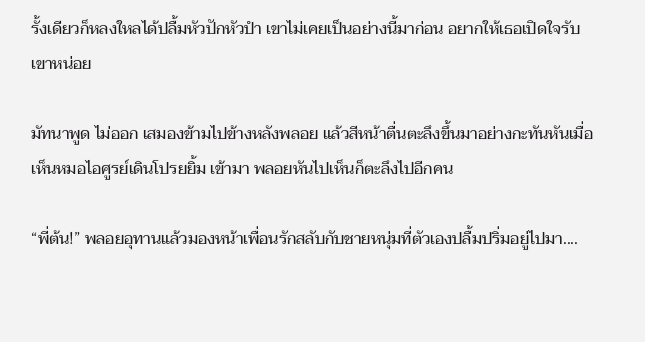รั้งเดียวก็หลงใหลได้ปลื้มหัวปักหัวปํา เขาไม่เคยเป็นอย่างนี้มาก่อน อยากให้เธอเปิดใจรับเขาหน่อย

มัทนาพูด ไม่ออก เสมองข้ามไปข้างหลังพลอย แล้วสีหน้าตื่นตะลึงขึ้นมาอย่างกะทันหันเมื่อเห็นหมอไอศูรย์เดินโปรยยิ้ม เข้ามา พลอยหันไปเห็นก็ตะลึงไปอีกคน

“พี่ต้น!” พลอยอุทานแล้วมองหน้าเพื่อนรักสลับกับชายหนุ่มที่ตัวเองปลื้มปริ่มอยู่ไปมา....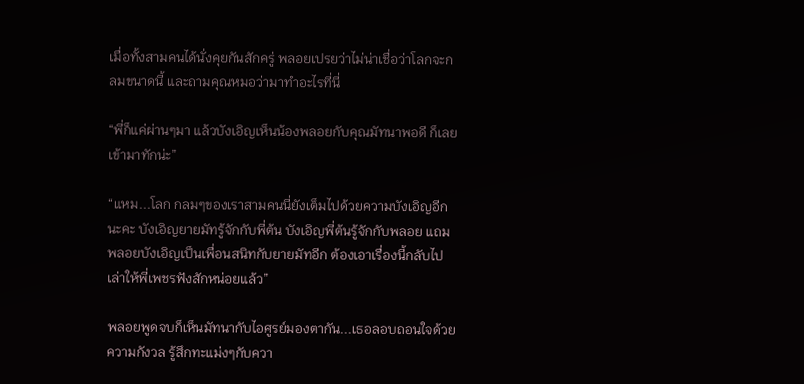เมื่อทั้งสามคนได้นั่งคุยกันสักครู่ พลอยเปรยว่าไม่น่าเชื่อว่าโลกจะกลมขนาดนี้ และถามคุณหมอว่ามาทำอะไรที่นี่

“พี่ก็แค่ผ่านๆมา แล้วบังเอิญเห็นน้องพลอยกับคุณมัทนาพอดี ก็เลยเข้ามาทักน่ะ”

“แหม...โลก กลมๆของเราสามคนนี่ยังเต็มไปด้วยความบังเอิญอีกนะคะ บังเอิญยายมัทรู้จักกับพี่ต้น บังเอิญพี่ต้นรู้จักกับพลอย แถมพลอยบังเอิญเป็นเพื่อนสนิทกับยายมัทอีก ต้องเอาเรื่องนี้กลับไปเล่าให้พี่เพชรฟังสักหน่อยแล้ว”

พลอยพูดจบก็เห็นมัทนากับไอศูรย์มองตากัน...เธอลอบถอนใจด้วยความกังวล รู้สึกทะแม่งๆกับควา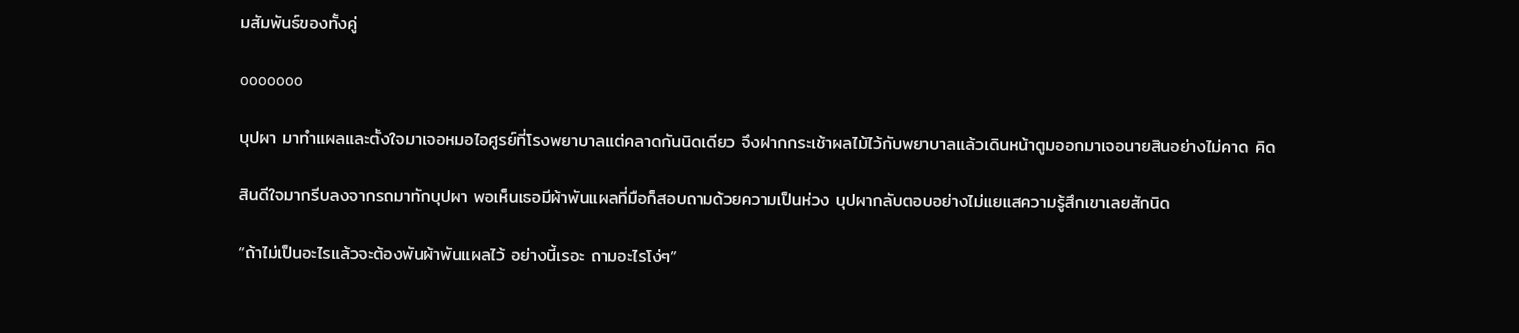มสัมพันธ์ของทั้งคู่

ooooooo

บุปผา มาทำแผลและตั้งใจมาเจอหมอไอศูรย์ที่โรงพยาบาลแต่คลาดกันนิดเดียว จึงฝากกระเช้าผลไม้ไว้กับพยาบาลแล้วเดินหน้าตูมออกมาเจอนายสินอย่างไม่คาด คิด

สินดีใจมากรีบลงจากรถมาทักบุปผา พอเห็นเธอมีผ้าพันแผลที่มือก็สอบถามด้วยความเป็นห่วง บุปผากลับตอบอย่างไม่แยแสความรู้สึกเขาเลยสักนิด

“ถ้าไม่เป็นอะไรแล้วจะต้องพันผ้าพันแผลไว้ อย่างนี้เรอะ ถามอะไรโง่ๆ”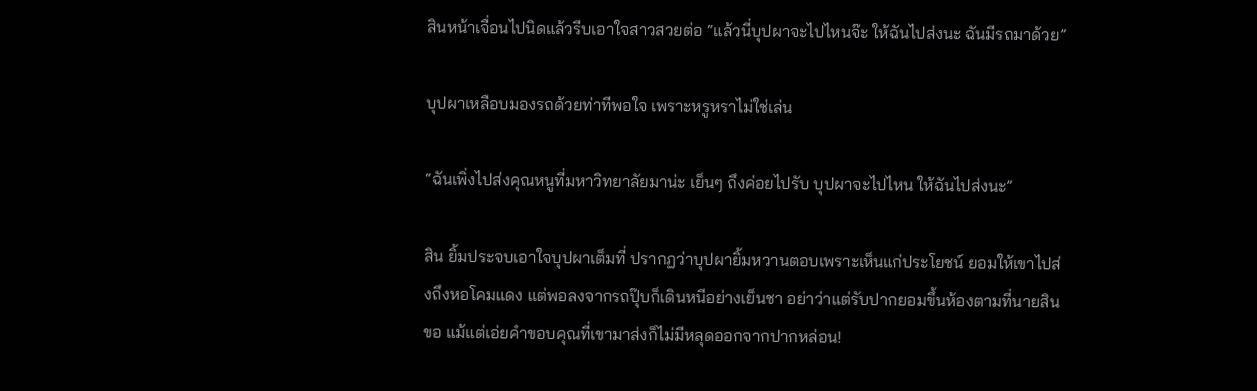สินหน้าเจื่อนไปนิดแล้วรีบเอาใจสาวสวยต่อ “แล้วนี่บุปผาจะไปไหนจ๊ะ ให้ฉันไปส่งนะ ฉันมีรถมาด้วย”

บุปผาเหลือบมองรถด้วยท่าทีพอใจ เพราะหรูหราไม่ใช่เล่น

“ฉันเพิ่งไปส่งคุณหนูที่มหาวิทยาลัยมาน่ะ เย็นๆ ถึงค่อยไปรับ บุปผาจะไปไหน ให้ฉันไปส่งนะ”

สิน ยิ้มประจบเอาใจบุปผาเต็มที่ ปรากฏว่าบุปผายิ้มหวานตอบเพราะเห็นแก่ประโยชน์ ยอมให้เขาไปส่งถึงหอโคมแดง แต่พอลงจากรถปุ๊บก็เดินหนีอย่างเย็นชา อย่าว่าแต่รับปากยอมขึ้นห้องตามที่นายสินขอ แม้แต่เอ่ยคำขอบคุณที่เขามาส่งก็ไม่มีหลุดออกจากปากหล่อน!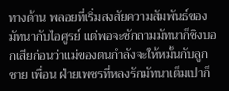ทางด้าน พลอยที่เริ่มสงสัยความสัมพันธ์ของมัทนากับไอศูรย์ แต่พอจะซักถามมัทนาก็ชิงบอกเสียก่อนว่าแม่ของตนกำลังจะให้หมั้นกับลูกชาย เพื่อน ฝ่ายเพชรที่หลงรักมัทนาเต็มเปาก็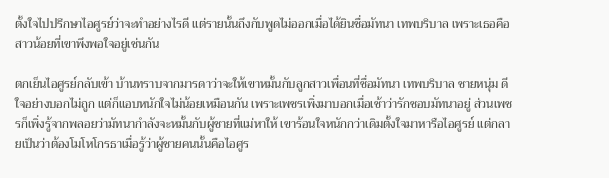ตั้งใจไปปรึกษาไอศูรย์ว่าจะทำอย่างไรดี แต่รายนั้นถึงกับพูดไม่ออกเมื่อได้ยินชื่อมัทนา เทพบริบาล เพราะเธอคือสาวน้อยที่เขาพึงพอใจอยู่เช่นกัน

ตกเย็นไอศูรย์กลับเข้า บ้านทราบจากมารดาว่าจะให้เขาหมั้นกับลูกสาวเพื่อนที่ชื่อมัทนา เทพบริบาล ชายหนุ่ม ดีใจอย่างบอกไม่ถูก แต่ก็แอบหนักใจไม่น้อยเหมือนกัน เพราะเพชรเพิ่งมาบอกเมื่อเช้าว่ารักชอบมัทนาอยู่ ส่วนเพชรก็เพิ่งรู้จากพลอยว่ามัทนากำลังจะหมั้นกับผู้ชายที่แม่หาให้ เขาร้อนใจหนักกว่าเดิมตั้งใจมาหารือไอศูรย์ แต่กลายเป็นว่าต้องโมโหโกรธาเมื่อรู้ว่าผู้ชายคนนั้นคือไอศูร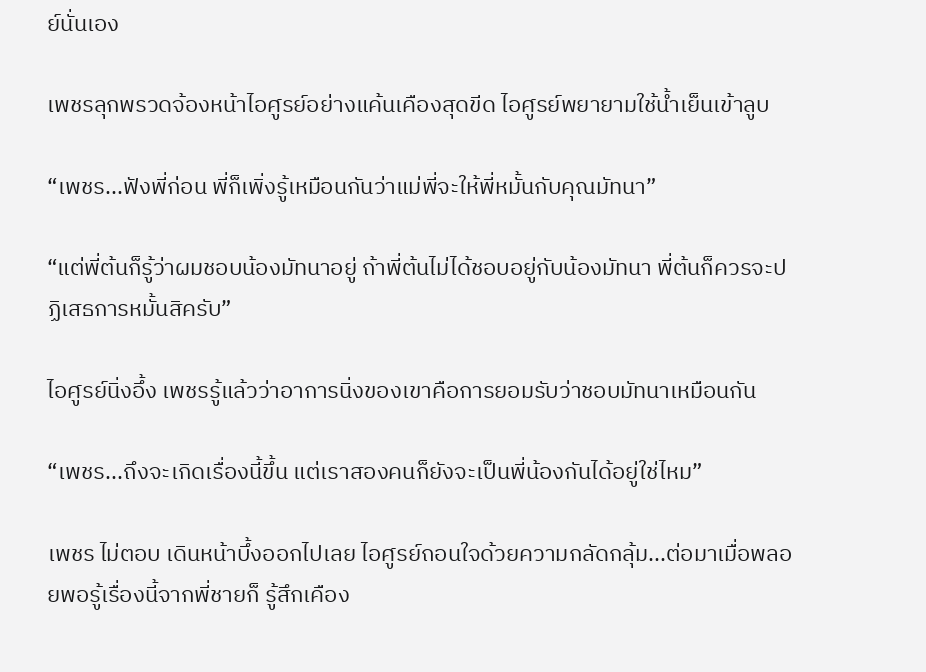ย์นั่นเอง

เพชรลุกพรวดจ้องหน้าไอศูรย์อย่างแค้นเคืองสุดขีด ไอศูรย์พยายามใช้น้ำเย็นเข้าลูบ

“เพชร...ฟังพี่ก่อน พี่ก็เพิ่งรู้เหมือนกันว่าแม่พี่จะให้พี่หมั้นกับคุณมัทนา”

“แต่พี่ต้นก็รู้ว่าผมชอบน้องมัทนาอยู่ ถ้าพี่ต้นไม่ได้ชอบอยู่กับน้องมัทนา พี่ต้นก็ควรจะปฏิเสธการหมั้นสิครับ”

ไอศูรย์นิ่งอึ้ง เพชรรู้แล้วว่าอาการนิ่งของเขาคือการยอมรับว่าชอบมัทนาเหมือนกัน

“เพชร...ถึงจะเกิดเรื่องนี้ขึ้น แต่เราสองคนก็ยังจะเป็นพี่น้องกันได้อยู่ใช่ไหม”

เพชร ไม่ตอบ เดินหน้าบึ้งออกไปเลย ไอศูรย์ถอนใจด้วยความกลัดกลุ้ม...ต่อมาเมื่อพลอยพอรู้เรื่องนี้จากพี่ชายก็ รู้สึกเคือง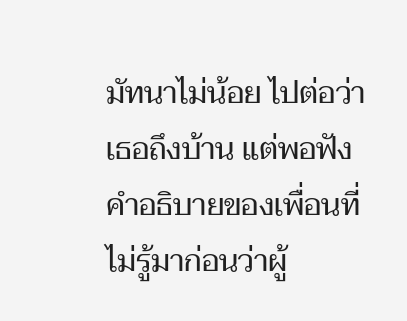มัทนาไม่น้อย ไปต่อว่าเธอถึงบ้าน แต่พอฟังคำอธิบายของเพื่อนที่ไม่รู้มาก่อนว่าผู้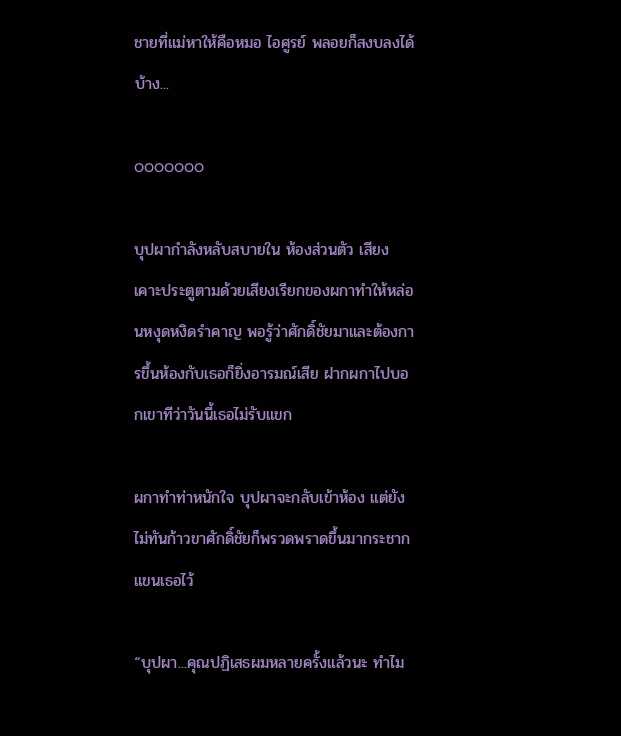ชายที่แม่หาให้คือหมอ ไอศูรย์ พลอยก็สงบลงได้บ้าง...

ooooooo

บุปผากำลังหลับสบายใน ห้องส่วนตัว เสียงเคาะประตูตามด้วยเสียงเรียกของผกาทำให้หล่อนหงุดหงิดรำคาญ พอรู้ว่าศักดิ์ชัยมาและต้องการขึ้นห้องกับเธอก็ยิ่งอารมณ์เสีย ฝากผกาไปบอกเขาทีว่าวันนี้เธอไม่รับแขก

ผกาทำท่าหนักใจ บุปผาจะกลับเข้าห้อง แต่ยังไม่ทันก้าวขาศักดิ์ชัยก็พรวดพราดขึ้นมากระชากแขนเธอไว้

“บุปผา...คุณปฏิเสธผมหลายครั้งแล้วนะ ทำไม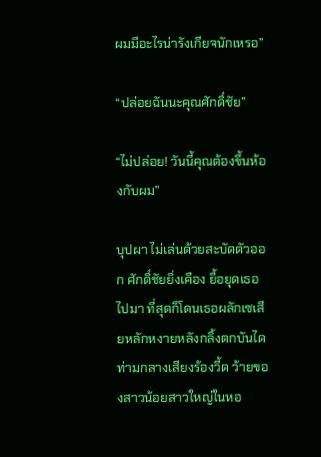ผมมีอะไรน่ารังเกียจนักเหรอ”

“ปล่อยฉันนะคุณศักดิ์ชัย”

“ไม่ปล่อย! วันนี้คุณต้องขึ้นห้องกับผม”

บุปผา ไม่เล่นด้วยสะบัดตัวออก ศักดิ์ชัยยิ่งเคือง ยื้อยุดเธอไปมา ที่สุดก็โดนเธอผลักเซเสียหลักหงายหลังกลิ้งตกบันไดท่ามกลางเสียงร้องวี้ด ว้ายของสาวน้อยสาวใหญ่ในหอ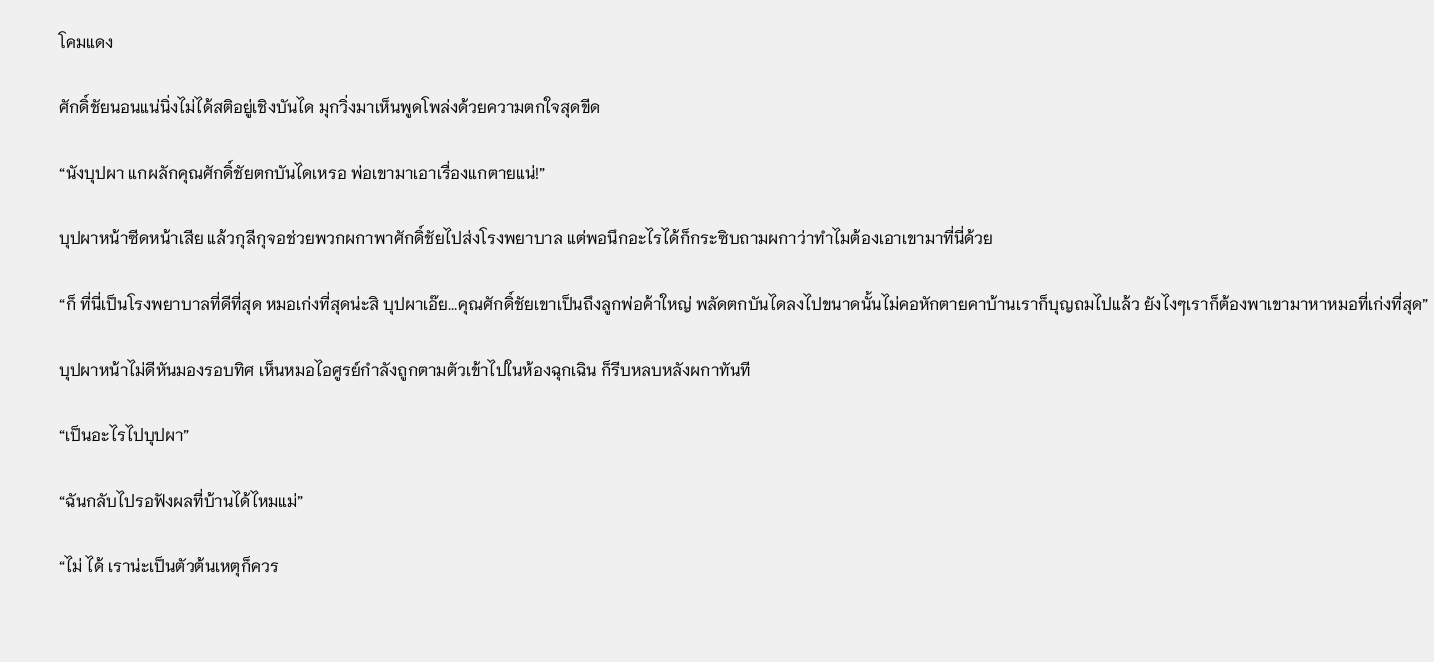โคมแดง

ศักดิ์ชัยนอนแน่นิ่งไม่ได้สติอยู่เชิงบันได มุกวิ่งมาเห็นพูดโพล่งด้วยความตกใจสุดขีด

“นังบุปผา แกผลักคุณศักดิ์ชัยตกบันไดเหรอ พ่อเขามาเอาเรื่องแกตายแน่!”

บุปผาหน้าซีดหน้าเสีย แล้วกุลีกุจอช่วยพวกผกาพาศักดิ์ชัยไปส่งโรงพยาบาล แต่พอนึกอะไรได้ก็กระซิบถามผกาว่าทำไมต้องเอาเขามาที่นี่ด้วย

“ก็ ที่นี่เป็นโรงพยาบาลที่ดีที่สุด หมอเก่งที่สุดน่ะสิ บุปผาเอ๊ย...คุณศักดิ์ชัยเขาเป็นถึงลูกพ่อค้าใหญ่ พลัดตกบันไดลงไปขนาดนั้นไม่คอหักตายคาบ้านเราก็บุญถมไปแล้ว ยังไงๆเราก็ต้องพาเขามาหาหมอที่เก่งที่สุด”

บุปผาหน้าไม่ดีหันมองรอบทิศ เห็นหมอไอศูรย์กำลังถูกตามตัวเข้าไปในห้องฉุกเฉิน ก็รีบหลบหลังผกาทันที

“เป็นอะไรไปบุปผา”

“ฉันกลับไปรอฟังผลที่บ้านได้ไหมแม่”

“ไม่ ได้ เราน่ะเป็นตัวต้นเหตุก็ควร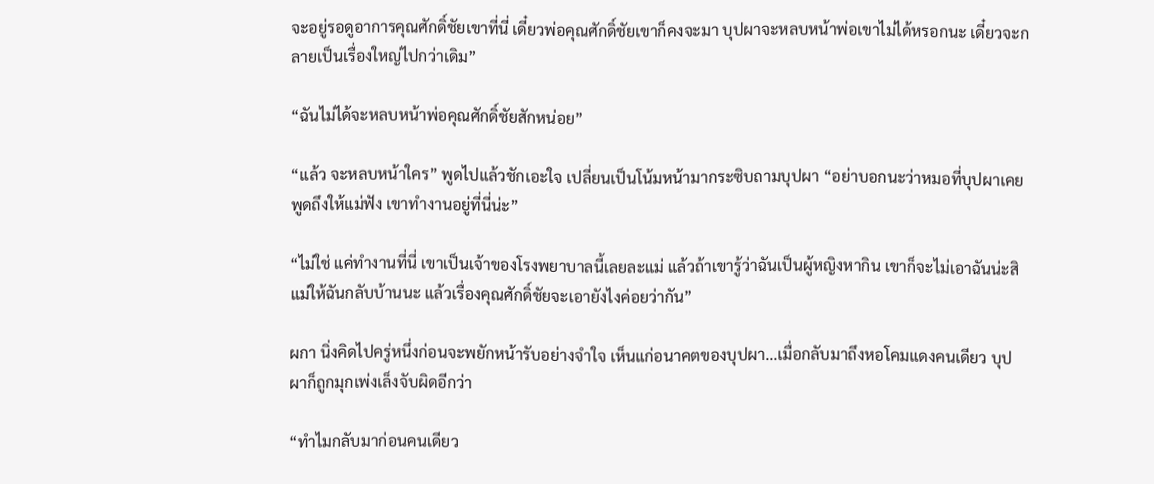จะอยู่รอดูอาการคุณศักดิ์ชัยเขาที่นี่ เดี๋ยวพ่อคุณศักดิ์ชัยเขาก็คงจะมา บุปผาจะหลบหน้าพ่อเขาไม่ได้หรอกนะ เดี๋ยวจะกลายเป็นเรื่องใหญ่ไปกว่าเดิม”

“ฉันไม่ได้จะหลบหน้าพ่อคุณศักดิ์ชัยสักหน่อย”

“แล้ว จะหลบหน้าใคร” พูดไปแล้วชักเอะใจ เปลี่ยนเป็นโน้มหน้ามากระซิบถามบุปผา “อย่าบอกนะว่าหมอที่บุปผาเคยพูดถึงให้แม่ฟัง เขาทำงานอยู่ที่นี่น่ะ”

“ไม่ใช่ แค่ทำงานที่นี่ เขาเป็นเจ้าของโรงพยาบาลนี้เลยละแม่ แล้วถ้าเขารู้ว่าฉันเป็นผู้หญิงหากิน เขาก็จะไม่เอาฉันน่ะสิ แม่ให้ฉันกลับบ้านนะ แล้วเรื่องคุณศักดิ์ชัยจะเอายังไงค่อยว่ากัน”

ผกา นิ่งคิดไปครู่หนึ่งก่อนจะพยักหน้ารับอย่างจำใจ เห็นแก่อนาคตของบุปผา...เมื่อกลับมาถึงหอโคมแดงคนเดียว บุปผาก็ถูกมุกเพ่งเล็งจับผิดอีกว่า

“ทำไมกลับมาก่อนคนเดียว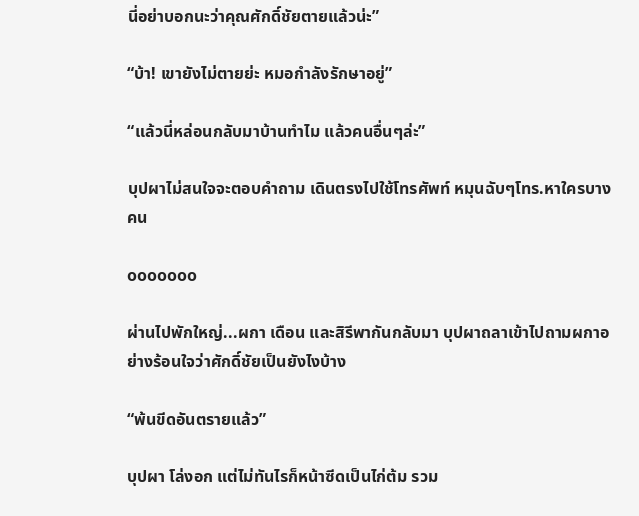นี่อย่าบอกนะว่าคุณศักดิ์ชัยตายแล้วน่ะ”

“บ้า! เขายังไม่ตายย่ะ หมอกำลังรักษาอยู่”

“แล้วนี่หล่อนกลับมาบ้านทำไม แล้วคนอื่นๆล่ะ”

บุปผาไม่สนใจจะตอบคำถาม เดินตรงไปใช้โทรศัพท์ หมุนฉับๆโทร.หาใครบางคน

ooooooo

ผ่านไปพักใหญ่...ผกา เดือน และสิรีพากันกลับมา บุปผาถลาเข้าไปถามผกาอย่างร้อนใจว่าศักดิ์ชัยเป็นยังไงบ้าง

“พ้นขีดอันตรายแล้ว”

บุปผา โล่งอก แต่ไม่ทันไรก็หน้าซีดเป็นไก่ต้ม รวม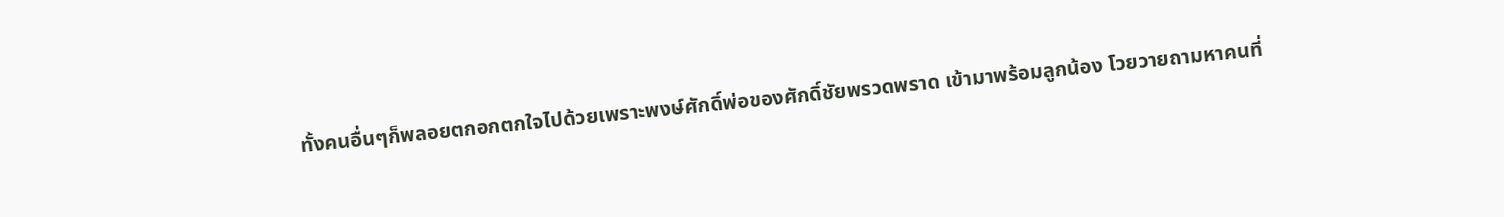ทั้งคนอื่นๆก็พลอยตกอกตกใจไปด้วยเพราะพงษ์ศักดิ์พ่อของศักดิ์ชัยพรวดพราด เข้ามาพร้อมลูกน้อง โวยวายถามหาคนที่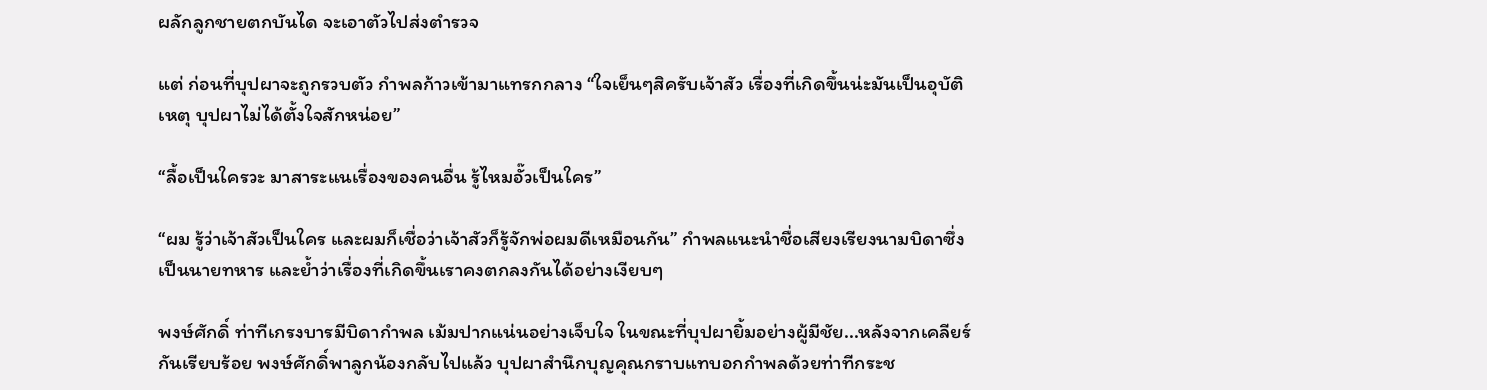ผลักลูกชายตกบันได จะเอาตัวไปส่งตำรวจ

แต่ ก่อนที่บุปผาจะถูกรวบตัว กำพลก้าวเข้ามาแทรกกลาง “ใจเย็นๆสิครับเจ้าสัว เรื่องที่เกิดขึ้นน่ะมันเป็นอุบัติเหตุ บุปผาไม่ได้ตั้งใจสักหน่อย”

“ลื้อเป็นใครวะ มาสาระแนเรื่องของคนอื่น รู้ไหมอั๊วเป็นใคร”

“ผม รู้ว่าเจ้าสัวเป็นใคร และผมก็เชื่อว่าเจ้าสัวก็รู้จักพ่อผมดีเหมือนกัน” กำพลแนะนำชื่อเสียงเรียงนามบิดาซึ่งเป็นนายทหาร และย้ำว่าเรื่องที่เกิดขึ้นเราคงตกลงกันได้อย่างเงียบๆ

พงษ์ศักดิ์ ท่าทีเกรงบารมีบิดากำพล เม้มปากแน่นอย่างเจ็บใจ ในขณะที่บุปผายิ้มอย่างผู้มีชัย...หลังจากเคลียร์กันเรียบร้อย พงษ์ศักดิ์พาลูกน้องกลับไปแล้ว บุปผาสำนึกบุญคุณกราบแทบอกกำพลด้วยท่าทีกระช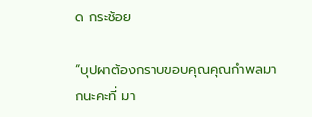ด กระช้อย

“บุปผาต้องกราบขอบคุณคุณกำพลมากนะคะที่ มา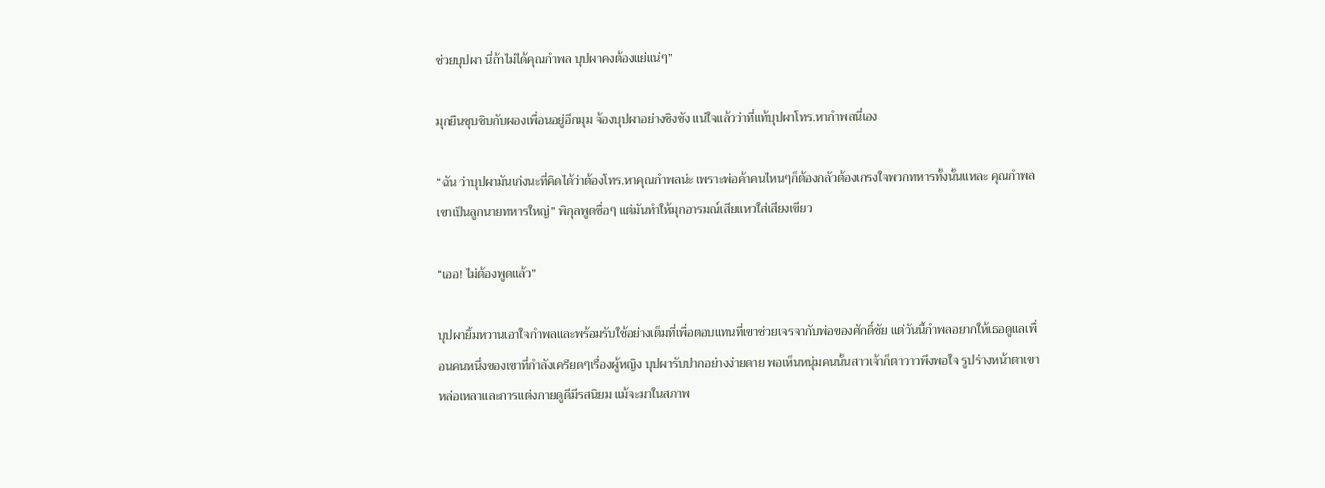ช่วยบุปผา นี่ถ้าไม่ได้คุณกำพล บุปผาคงต้องแย่แน่ๆ”

มุกยืนซุบซิบกับผองเพื่อนอยู่อีกมุม จ้องบุปผาอย่างชิงชัง แน่ใจแล้วว่าที่แท้บุปผาโทร.หากำพลนี่เอง

“ฉัน ว่าบุปผามันเก่งนะที่คิดได้ว่าต้องโทร.หาคุณกำพลน่ะ เพราะพ่อค้าคนไหนๆก็ต้องกลัวต้องเกรงใจพวกทหารทั้งนั้นแหละ คุณกำพลเขาเป็นลูกนายทหารใหญ่” พิกุลพูดซื่อๆ แต่มันทำให้มุกอารมณ์เสียแหวใส่เสียงเขียว

“เออ! ไม่ต้องพูดแล้ว”

บุปผายิ้มหวานเอาใจกำพลและพร้อมรับใช้อย่างเต็มที่เพื่อตอบแทนที่เขาช่วยเจรจากับพ่อของศักดิ์ชัย แต่วันนี้กำพลอยากให้เธอดูแลเพื่อนคนหนึ่งของเขาที่กำลังเครียดๆเรื่องผู้หญิง บุปผารับปากอย่างง่ายดาย พอเห็นหนุ่มคนนั้นสาวเจ้าก็ตาวาวพึงพอใจ รูปร่างหน้าตาเขาหล่อเหลาและการแต่งกายดูดีมีรสนิยม แม้จะมาในสภาพ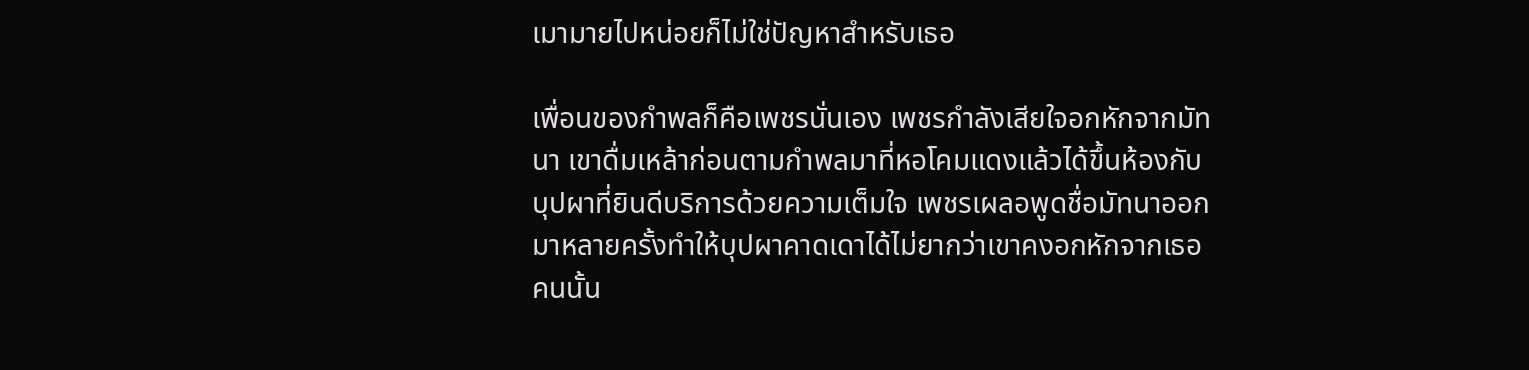เมามายไปหน่อยก็ไม่ใช่ปัญหาสำหรับเธอ

เพื่อนของกำพลก็คือเพชรนั่นเอง เพชรกำลังเสียใจอกหักจากมัทนา เขาดื่มเหล้าก่อนตามกำพลมาที่หอโคมแดงแล้วได้ขึ้นห้องกับบุปผาที่ยินดีบริการด้วยความเต็มใจ เพชรเผลอพูดชื่อมัทนาออกมาหลายครั้งทำให้บุปผาคาดเดาได้ไม่ยากว่าเขาคงอกหักจากเธอคนนั้น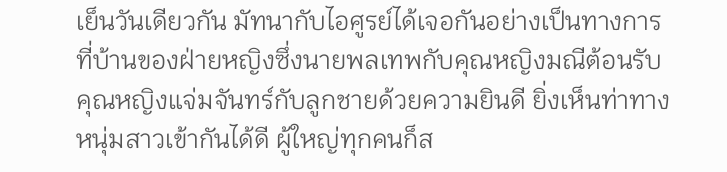เย็นวันเดียวกัน มัทนากับไอศูรย์ได้เจอกันอย่างเป็นทางการที่บ้านของฝ่ายหญิงซึ่งนายพลเทพกับคุณหญิงมณีต้อนรับคุณหญิงแจ่มจันทร์กับลูกชายด้วยความยินดี ยิ่งเห็นท่าทางหนุ่มสาวเข้ากันได้ดี ผู้ใหญ่ทุกคนก็ส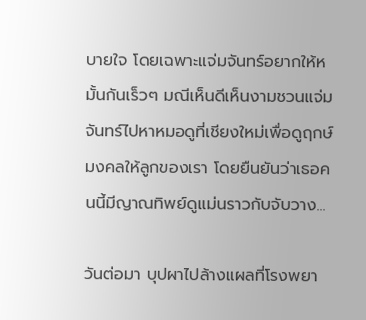บายใจ โดยเฉพาะแจ่มจันทร์อยากให้หมั้นกันเร็วๆ มณีเห็นดีเห็นงามชวนแจ่มจันทร์ไปหาหมอดูที่เชียงใหม่เพื่อดูฤกษ์มงคลให้ลูกของเรา โดยยืนยันว่าเธอคนนี้มีญาณทิพย์ดูแม่นราวกับจับวาง...

วันต่อมา บุปผาไปล้างแผลที่โรงพยา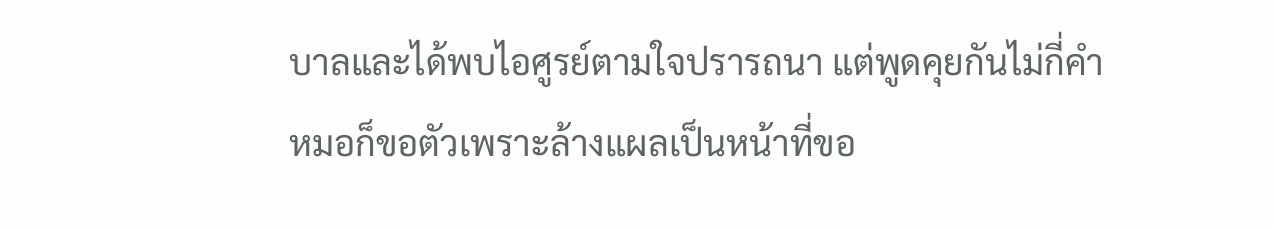บาลและได้พบไอศูรย์ตามใจปรารถนา แต่พูดคุยกันไม่กี่คำหมอก็ขอตัวเพราะล้างแผลเป็นหน้าที่ขอ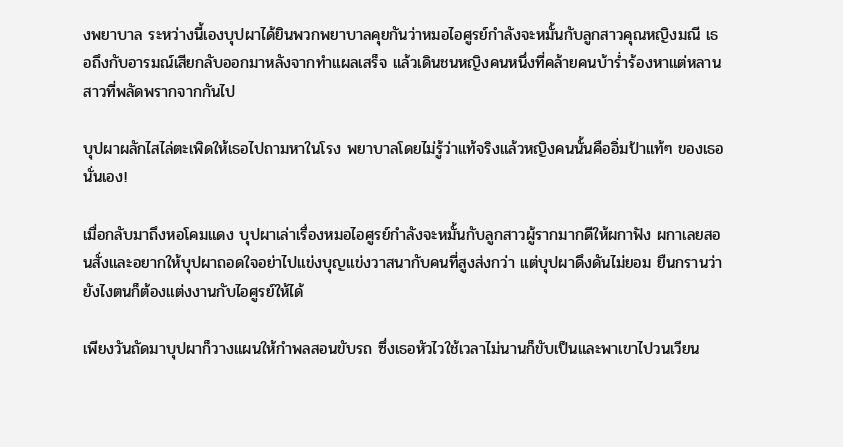งพยาบาล ระหว่างนี้เองบุปผาได้ยินพวกพยาบาลคุยกันว่าหมอไอศูรย์กำลังจะหมั้นกับลูกสาวคุณหญิงมณี เธอถึงกับอารมณ์เสียกลับออกมาหลังจากทำแผลเสร็จ แล้วเดินชนหญิงคนหนึ่งที่คล้ายคนบ้าร่ำร้องหาแต่หลานสาวที่พลัดพรากจากกันไป

บุปผาผลักไสไล่ตะเพิดให้เธอไปถามหาในโรง พยาบาลโดยไม่รู้ว่าแท้จริงแล้วหญิงคนนั้นคืออิ่มป้าแท้ๆ ของเธอนั่นเอง!

เมื่อกลับมาถึงหอโคมแดง บุปผาเล่าเรื่องหมอไอศูรย์กำลังจะหมั้นกับลูกสาวผู้รากมากดีให้ผกาฟัง ผกาเลยสอนสั่งและอยากให้บุปผาถอดใจอย่าไปแข่งบุญแข่งวาสนากับคนที่สูงส่งกว่า แต่บุปผาดึงดันไม่ยอม ยืนกรานว่ายังไงตนก็ต้องแต่งงานกับไอศูรย์ให้ได้

เพียงวันถัดมาบุปผาก็วางแผนให้กำพลสอนขับรถ ซึ่งเธอหัวไวใช้เวลาไม่นานก็ขับเป็นและพาเขาไปวนเวียน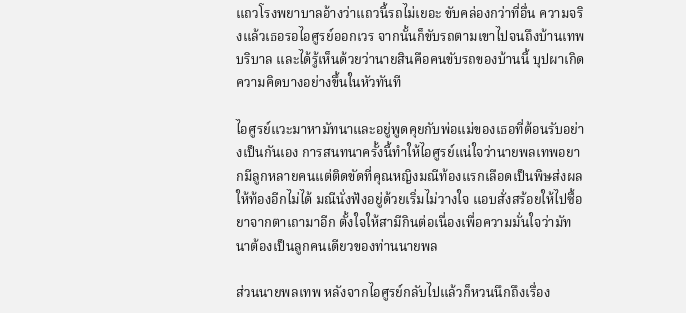แถวโรงพยาบาลอ้างว่าแถวนี้รถไม่เยอะ ขับคล่องกว่าที่อื่น ความจริงแล้วเธอรอไอศูรย์ออกเวร จากนั้นก็ขับรถตามเขาไปจนถึงบ้านเทพบริบาล และได้รู้เห็นด้วยว่านายสินคือคนขับรถของบ้านนี้ บุปผาเกิดความคิดบางอย่างขึ้นในหัวทันที

ไอศูรย์แวะมาหามัทนาและอยู่พูดคุยกับพ่อแม่ของเธอที่ต้อนรับอย่างเป็นกันเอง การสนทนาครั้งนี้ทำให้ไอศูรย์แน่ใจว่านายพลเทพอยากมีลูกหลายคนแต่ติดขัดที่คุณหญิงมณีท้องแรกเลือดเป็นพิษส่งผลให้ท้องอีกไม่ได้ มณีนั่งฟังอยู่ด้วยเริ่มไม่วางใจ แอบสั่งสร้อยให้ไปซื้อยาจากตาเถามาอีก ตั้งใจให้สามีกินต่อเนื่องเพื่อความมั่นใจว่ามัทนาต้องเป็นลูกคนเดียวของท่านนายพล

ส่วนนายพลเทพ หลังจากไอศูรย์กลับไปแล้วก็หวนนึกถึงเรื่อง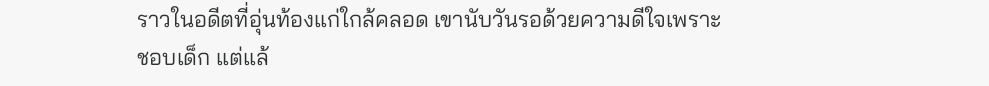ราวในอดีตที่อุ่นท้องแก่ใกล้คลอด เขานับวันรอด้วยความดีใจเพราะชอบเด็ก แต่แล้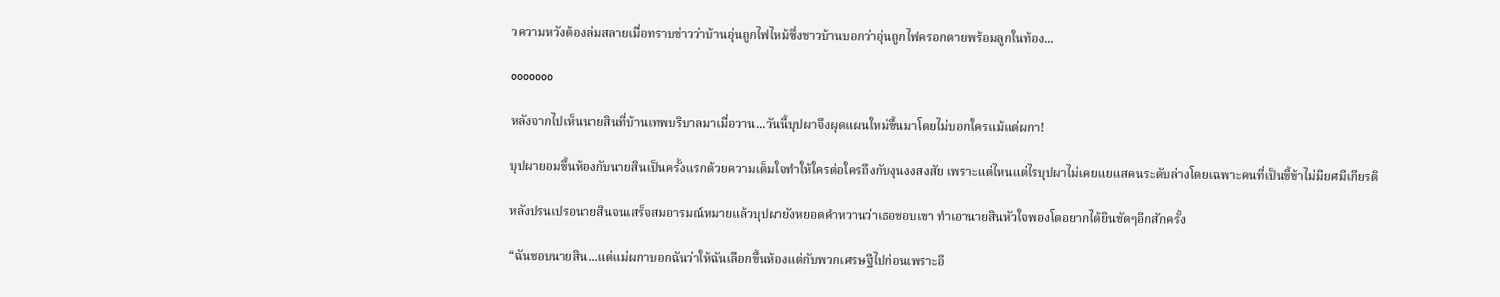วความหวังต้องล่มสลายเมื่อทราบข่าวว่าบ้านอุ่นถูกไฟไหม้ซึ่งชาวบ้านบอกว่าอุ่นถูกไฟครอกตายพร้อมลูกในท้อง...

ooooooo

หลังจากไปเห็นนายสินที่บ้านเทพบริบาลมาเมื่อวาน...วันนี้บุปผาจึงผุดแผนใหม่ขึ้นมาโดยไม่บอกใครแม้แต่ผกา!

บุปผายอมขึ้นห้องกับนายสินเป็นครั้งแรกด้วยความเต็มใจทำให้ใครต่อใครถึงกับงุนงงสงสัย เพราะแต่ไหนแต่ไรบุปผาไม่เคยแยแสคนระดับล่างโดยเฉพาะคนที่เป็นขี้ข้าไม่มียศมีเกียรติ

หลังปรนเปรอนายสินจนเสร็จสมอารมณ์หมายแล้วบุปผายังหยอดคำหวานว่าเธอชอบเขา ทำเอานายสินหัวใจพองโตอยากได้ยินชัดๆอีกสักครั้ง

“ฉันชอบนายสิน...แต่แม่ผกาบอกฉันว่าให้ฉันเลือกขึ้นห้องแต่กับพวกเศรษฐีไปก่อนเพราะอี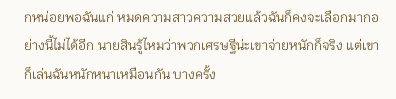กหน่อยพอฉันแก่ หมดความสาวความสวยแล้วฉันก็คงจะเลือกมากอย่างนี้ไม่ได้อีก นายสินรู้ไหมว่าพวกเศรษฐีน่ะเขาจ่ายหนักก็จริง แต่เขาก็เล่นฉันหนักหนาเหมือนกัน บางครั้ง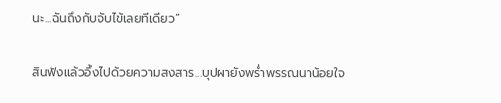นะ...ฉันถึงกับจับไข้เลยทีเดียว”

สินฟังแล้วอึ้งไปด้วยความสงสาร...บุปผายังพร่ำพรรณนาน้อยใจ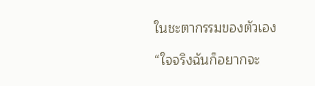ในชะตากรรมของตัวเอง

“ใจจริงฉันก็อยากจะ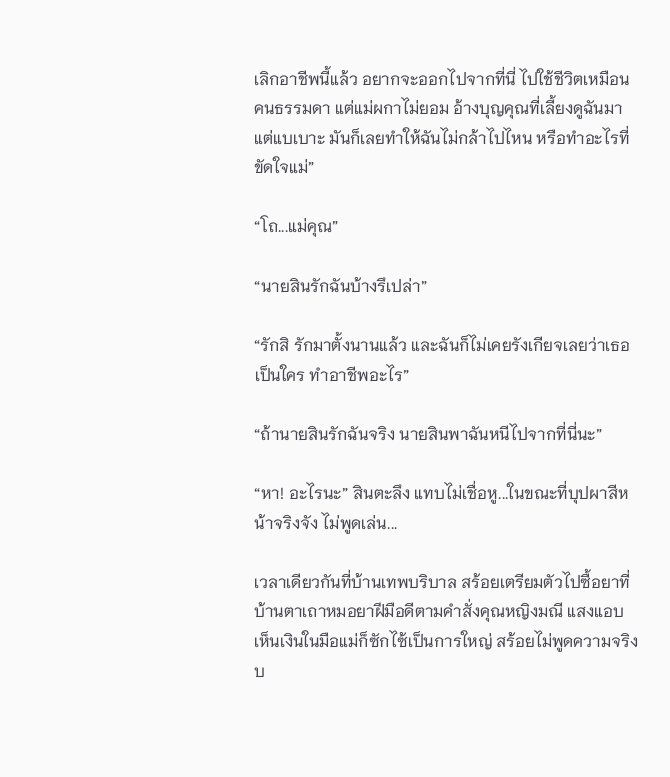เลิกอาชีพนี้แล้ว อยากจะออกไปจากที่นี่ ไปใช้ชีวิตเหมือนคนธรรมดา แต่แม่ผกาไม่ยอม อ้างบุญคุณที่เลี้ยงดูฉันมาแต่แบเบาะ มันก็เลยทำให้ฉันไม่กล้าไปไหน หรือทำอะไรที่ขัดใจแม่”

“โถ...แม่คุณ”

“นายสินรักฉันบ้างรึเปล่า”

“รักสิ รักมาตั้งนานแล้ว และฉันก็ไม่เคยรังเกียจเลยว่าเธอเป็นใคร ทำอาชีพอะไร”

“ถ้านายสินรักฉันจริง นายสินพาฉันหนีไปจากที่นี่นะ”

“หา! อะไรนะ” สินตะลึง แทบไม่เชื่อหู...ในขณะที่บุปผาสีหน้าจริงจัง ไม่พูดเล่น...

เวลาเดียวกันที่บ้านเทพบริบาล สร้อยเตรียมตัวไปซื้อยาที่บ้านตาเถาหมอยาฝีมือดีตามคำสั่งคุณหญิงมณี แสงแอบเห็นเงินในมือแม่ก็ซักไซ้เป็นการใหญ่ สร้อยไม่พูดความจริง บ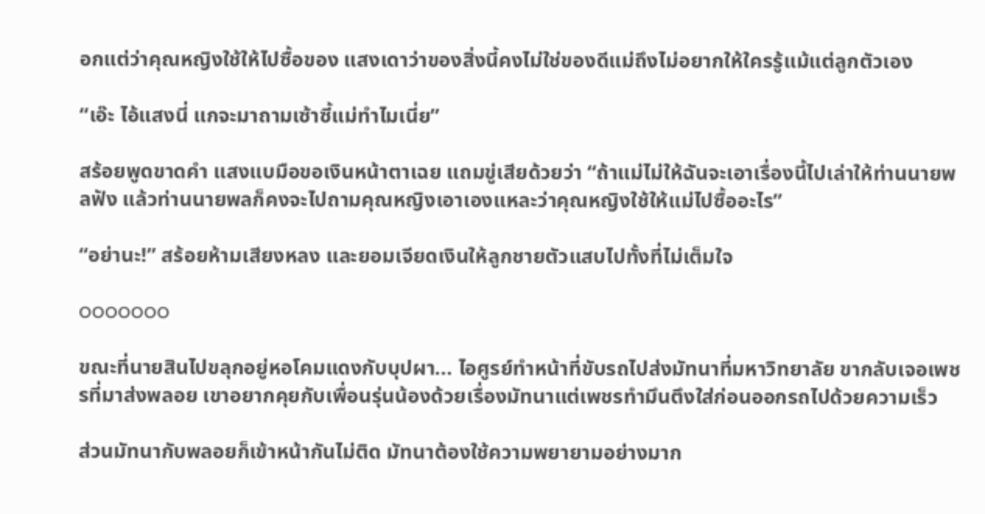อกแต่ว่าคุณหญิงใช้ให้ไปซื้อของ แสงเดาว่าของสิ่งนี้คงไม่ใช่ของดีแม่ถึงไม่อยากให้ใครรู้แม้แต่ลูกตัวเอง

“เอ๊ะ ไอ้แสงนี่ แกจะมาถามเซ้าซี้แม่ทำไมเนี่ย”

สร้อยพูดขาดคำ แสงแบมือขอเงินหน้าตาเฉย แถมขู่เสียด้วยว่า “ถ้าแม่ไม่ให้ฉันจะเอาเรื่องนี้ไปเล่าให้ท่านนายพลฟัง แล้วท่านนายพลก็คงจะไปถามคุณหญิงเอาเองแหละว่าคุณหญิงใช้ให้แม่ไปซื้ออะไร”

“อย่านะ!” สร้อยห้ามเสียงหลง และยอมเจียดเงินให้ลูกชายตัวแสบไปทั้งที่ไม่เต็มใจ

ooooooo

ขณะที่นายสินไปขลุกอยู่หอโคมแดงกับบุปผา... ไอศูรย์ทำหน้าที่ขับรถไปส่งมัทนาที่มหาวิทยาลัย ขากลับเจอเพชรที่มาส่งพลอย เขาอยากคุยกับเพื่อนรุ่นน้องด้วยเรื่องมัทนาแต่เพชรทำมึนตึงใส่ก่อนออกรถไปด้วยความเร็ว

ส่วนมัทนากับพลอยก็เข้าหน้ากันไม่ติด มัทนาต้องใช้ความพยายามอย่างมาก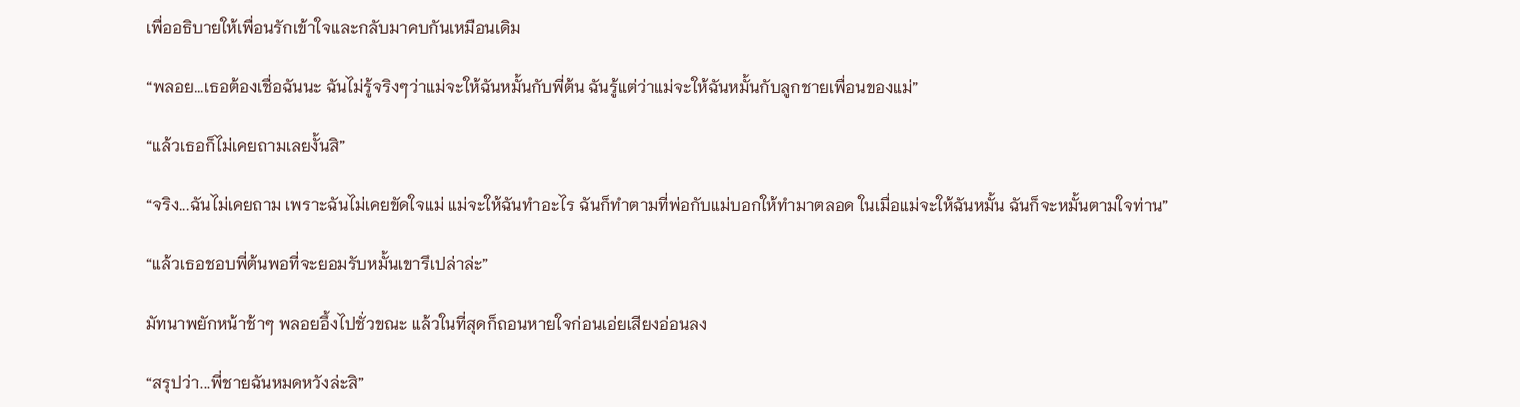เพื่ออธิบายให้เพื่อนรักเข้าใจและกลับมาคบกันเหมือนเดิม

“พลอย...เธอต้องเชื่อฉันนะ ฉันไม่รู้จริงๆว่าแม่จะให้ฉันหมั้นกับพี่ต้น ฉันรู้แต่ว่าแม่จะให้ฉันหมั้นกับลูกชายเพื่อนของแม่”

“แล้วเธอก็ไม่เคยถามเลยงั้นสิ”

“จริง...ฉันไม่เคยถาม เพราะฉันไม่เคยขัดใจแม่ แม่จะให้ฉันทำอะไร ฉันก็ทำตามที่พ่อกับแม่บอกให้ทำมาตลอด ในเมื่อแม่จะให้ฉันหมั้น ฉันก็จะหมั้นตามใจท่าน”

“แล้วเธอชอบพี่ต้นพอที่จะยอมรับหมั้นเขารึเปล่าล่ะ”

มัทนาพยักหน้าช้าๆ พลอยอึ้งไปชั่วขณะ แล้วในที่สุดก็ถอนหายใจก่อนเอ่ยเสียงอ่อนลง

“สรุปว่า...พี่ชายฉันหมดหวังล่ะสิ”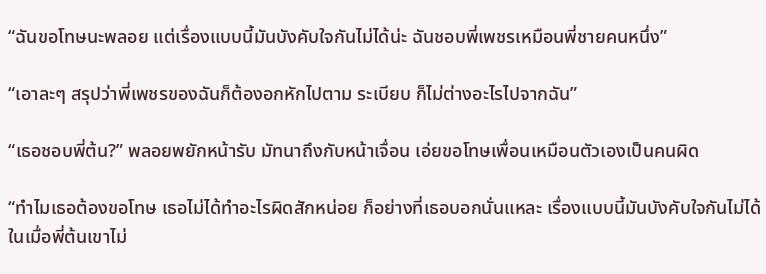“ฉันขอโทษนะพลอย แต่เรื่องแบบนี้มันบังคับใจกันไม่ได้น่ะ ฉันชอบพี่เพชรเหมือนพี่ชายคนหนึ่ง”

“เอาละๆ สรุปว่าพี่เพชรของฉันก็ต้องอกหักไปตาม ระเบียบ ก็ไม่ต่างอะไรไปจากฉัน”

“เธอชอบพี่ต้น?” พลอยพยักหน้ารับ มัทนาถึงกับหน้าเจื่อน เอ่ยขอโทษเพื่อนเหมือนตัวเองเป็นคนผิด

“ทำไมเธอต้องขอโทษ เธอไม่ได้ทำอะไรผิดสักหน่อย ก็อย่างที่เธอบอกนั่นแหละ เรื่องแบบนี้มันบังคับใจกันไม่ได้ ในเมื่อพี่ต้นเขาไม่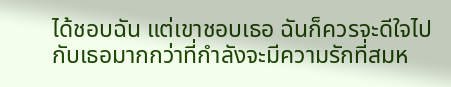ได้ชอบฉัน แต่เขาชอบเธอ ฉันก็ควรจะดีใจไปกับเธอมากกว่าที่กำลังจะมีความรักที่สมห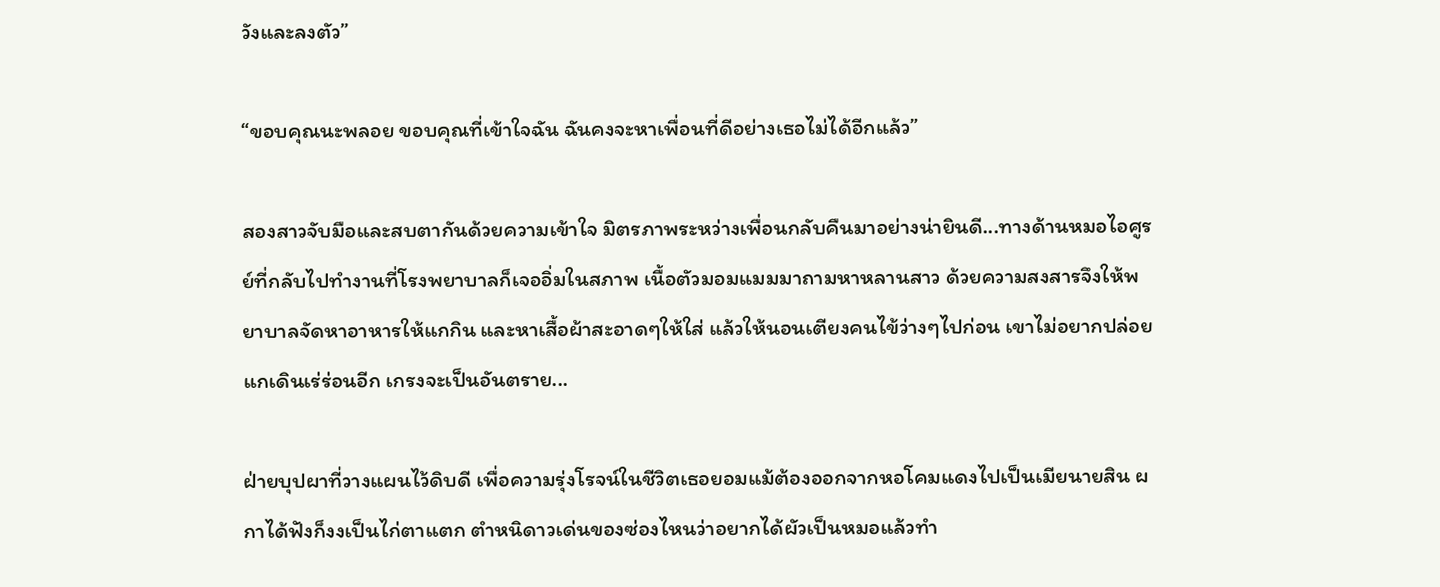วังและลงตัว”

“ขอบคุณนะพลอย ขอบคุณที่เข้าใจฉัน ฉันคงจะหาเพื่อนที่ดีอย่างเธอไม่ได้อีกแล้ว”

สองสาวจับมือและสบตากันด้วยความเข้าใจ มิตรภาพระหว่างเพื่อนกลับคืนมาอย่างน่ายินดี...ทางด้านหมอไอศูรย์ที่กลับไปทำงานที่โรงพยาบาลก็เจออิ่มในสภาพ เนื้อตัวมอมแมมมาถามหาหลานสาว ด้วยความสงสารจึงให้พยาบาลจัดหาอาหารให้แกกิน และหาเสื้อผ้าสะอาดๆให้ใส่ แล้วให้นอนเตียงคนไข้ว่างๆไปก่อน เขาไม่อยากปล่อยแกเดินเร่ร่อนอีก เกรงจะเป็นอันตราย...

ฝ่ายบุปผาที่วางแผนไว้ดิบดี เพื่อความรุ่งโรจน์ในชีวิตเธอยอมแม้ต้องออกจากหอโคมแดงไปเป็นเมียนายสิน ผกาได้ฟังก็งงเป็นไก่ตาแตก ตำหนิดาวเด่นของซ่องไหนว่าอยากได้ผัวเป็นหมอแล้วทำ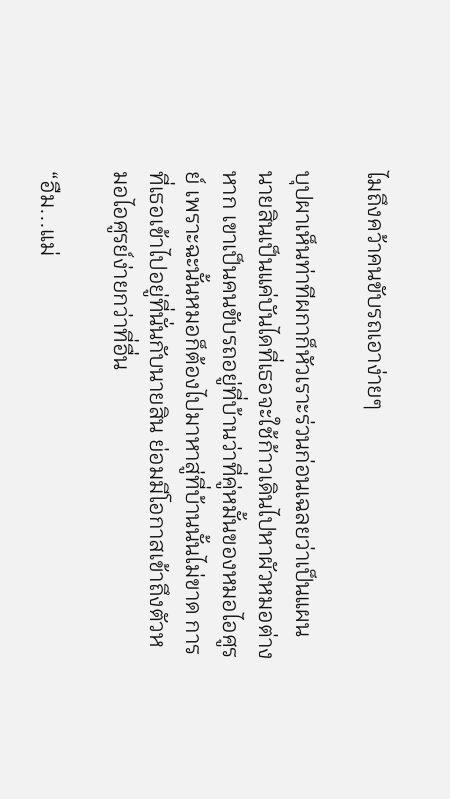ไมถึงคว้าคนขับรถเอาง่ายๆ

บุปผาเห็นท่าทีผกาก็หัวเราะร่วนก่อนเฉลยว่าเป็นแผน นายสินเป็นแค่บันไดที่เธอจะใช้ก้าวเดินไปหาผัวหมอต่างหาก เขาเป็นคนขับรถอยู่ที่บ้านว่าที่คู่หมั้นของหมอไอศูรย์ เพราะฉะนั้นหมอก็ต้องไปมาหาสู่ที่บ้านนั้นไม่ขาด การที่เธอเข้าไปอยู่ที่นั่นกับนายสิน ย่อมมีโอกาสเข้าถึงตัวหมอไอศูรย์ง่ายกว่าที่อื่น

“อืม...แม่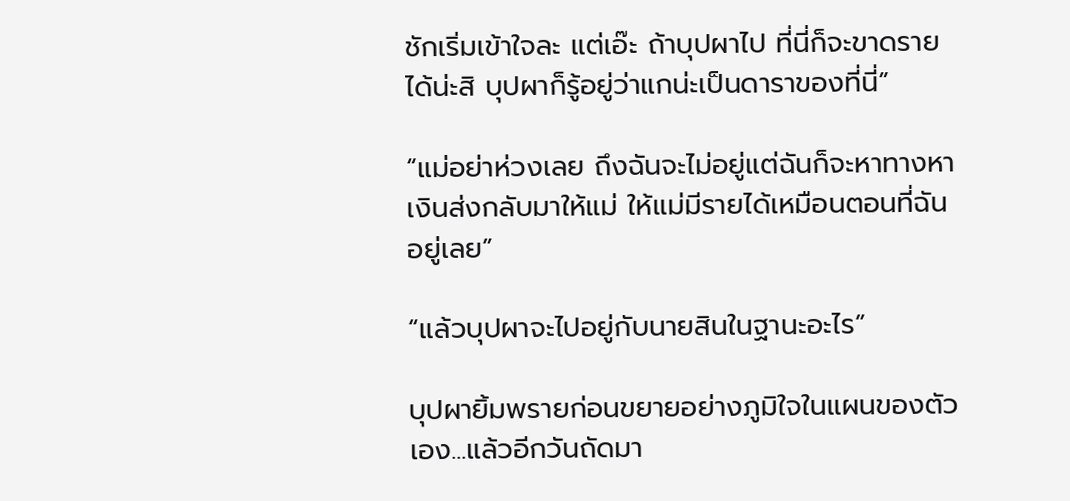ชักเริ่มเข้าใจละ แต่เอ๊ะ ถ้าบุปผาไป ที่นี่ก็จะขาดรายได้น่ะสิ บุปผาก็รู้อยู่ว่าแกน่ะเป็นดาราของที่นี่”

“แม่อย่าห่วงเลย ถึงฉันจะไม่อยู่แต่ฉันก็จะหาทางหาเงินส่งกลับมาให้แม่ ให้แม่มีรายได้เหมือนตอนที่ฉันอยู่เลย”

“แล้วบุปผาจะไปอยู่กับนายสินในฐานะอะไร”

บุปผายิ้มพรายก่อนขยายอย่างภูมิใจในแผนของตัวเอง...แล้วอีกวันถัดมา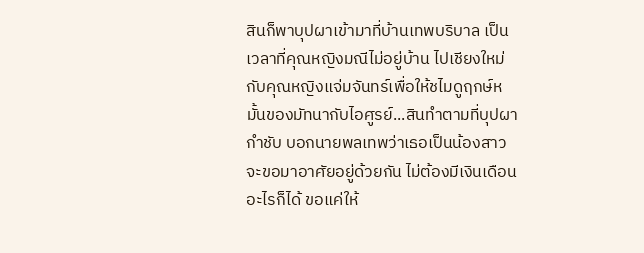สินก็พาบุปผาเข้ามาที่บ้านเทพบริบาล เป็นเวลาที่คุณหญิงมณีไม่อยู่บ้าน ไปเชียงใหม่กับคุณหญิงแจ่มจันทร์เพื่อให้ชไมดูฤกษ์หมั้นของมัทนากับไอศูรย์...สินทำตามที่บุปผากำชับ บอกนายพลเทพว่าเธอเป็นน้องสาวจะขอมาอาศัยอยู่ด้วยกัน ไม่ต้องมีเงินเดือนอะไรก็ได้ ขอแค่ให้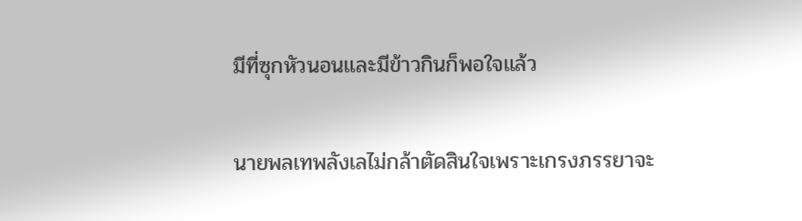มีที่ซุกหัวนอนและมีข้าวกินก็พอใจแล้ว

นายพลเทพลังเลไม่กล้าตัดสินใจเพราะเกรงภรรยาจะ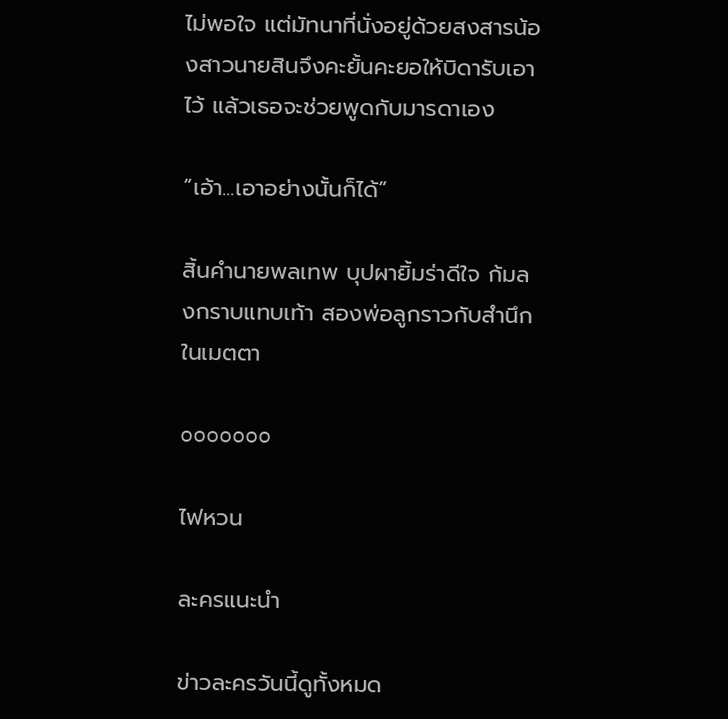ไม่พอใจ แต่มัทนาที่นั่งอยู่ด้วยสงสารน้องสาวนายสินจึงคะยั้นคะยอให้บิดารับเอาไว้ แล้วเธอจะช่วยพูดกับมารดาเอง

“เอ้า...เอาอย่างนั้นก็ได้”

สิ้นคำนายพลเทพ บุปผายิ้มร่าดีใจ ก้มลงกราบแทบเท้า สองพ่อลูกราวกับสำนึกในเมตตา

ooooooo

ไฟหวน

ละครแนะนำ

ข่าวละครวันนี้ดูทั้งหมด